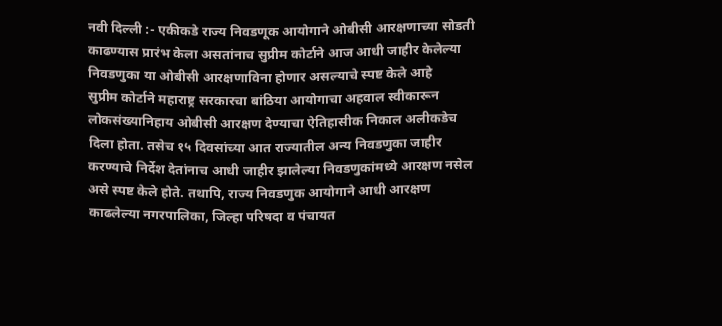नवी दिल्ली :- एकीकडे राज्य निवडणूक आयोगाने ओबीसी आरक्षणाच्या सोडती काढण्यास प्रारंभ केला असतांनाच सुप्रीम कोर्टाने आज आधी जाहीर केलेल्या निवडणुका या ओबीसी आरक्षणाविना होणार असल्याचे स्पष्ट केले आहे
सुप्रीम कोर्टाने महाराष्ट्र सरकारचा बांठिया आयोगाचा अहवाल स्वीकारून लोकसंख्यानिहाय ओबीसी आरक्षण देण्याचा ऐतिहासीक निकाल अलीकडेच दिला होता. तसेच १५ दिवसांच्या आत राज्यातील अन्य निवडणुका जाहीर करण्याचे निर्देश देतांनाच आधी जाहीर झालेल्या निवडणुकांमध्ये आरक्षण नसेल असे स्पष्ट केले होते. तथापि, राज्य निवडणुक आयोगाने आधी आरक्षण काढलेल्या नगरपालिका, जिल्हा परिषदा व पंचायत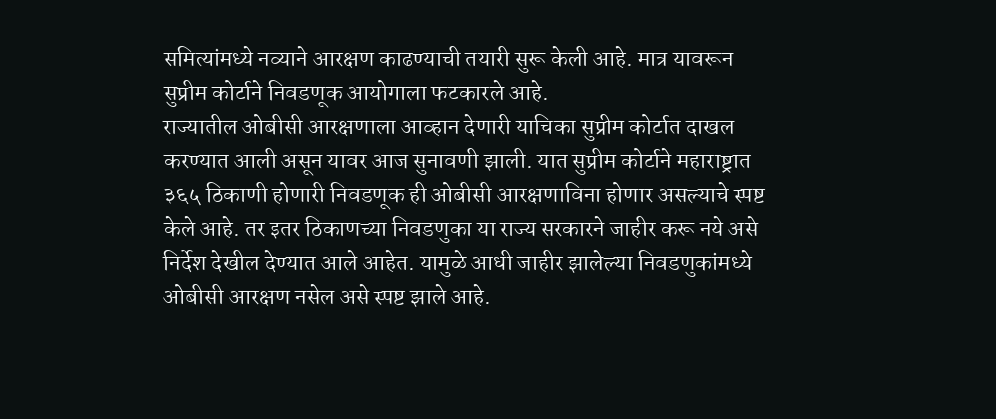समित्यांमध्ये नव्याने आरक्षण काढण्याची तयारी सुरू केली आहे. मात्र यावरून सुप्रीम कोर्टाने निवडणूक आयोगाला फटकारले आहे.
राज्यातील ओबीसी आरक्षणाला आव्हान देणारी याचिका सुप्रीम कोर्टात दाखल करण्यात आली असून यावर आज सुनावणी झाली. यात सुप्रीम कोर्टाने महाराष्ट्रात ३६५ ठिकाणी होणारी निवडणूक ही ओबीसी आरक्षणाविना होणार असल्याचे स्पष्ट केले आहे. तर इतर ठिकाणच्या निवडणुका या राज्य सरकारने जाहीर करू नये असे निर्देश देखील देण्यात आले आहेत. यामुळे आधी जाहीर झालेल्या निवडणुकांमध्ये ओबीसी आरक्षण नसेल असे स्पष्ट झाले आहे.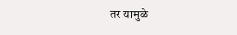तर यामुळे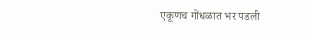एकूणच गोंधळात भर पडली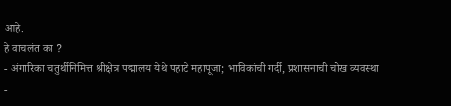आहे.
हे वाचलंत का ?
- अंगारिका चतुर्थीनिमित्त श्रीक्षेत्र पद्मालय येथे पहाटे महापूजा; भाविकांची गर्दी, प्रशासनाची चोख व्यवस्था
-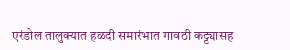एरंडोल तालुक्यात हळदी समारंभात गावठी कट्ट्यासह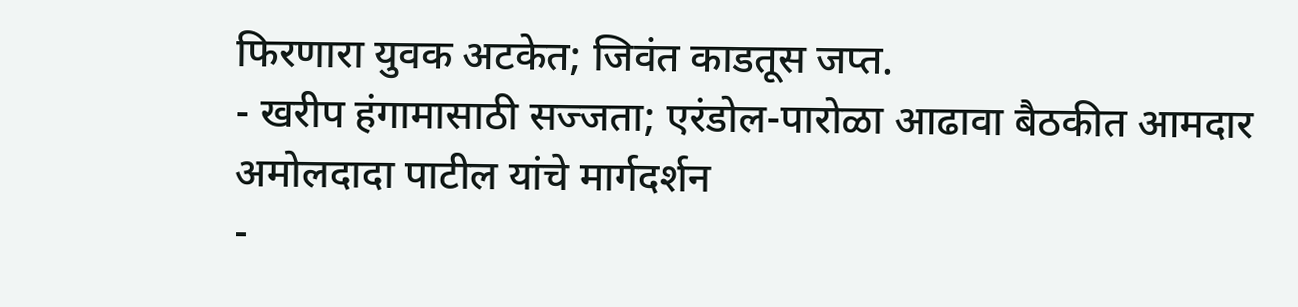फिरणारा युवक अटकेत; जिवंत काडतूस जप्त.
- खरीप हंगामासाठी सज्जता; एरंडोल-पारोळा आढावा बैठकीत आमदार अमोलदादा पाटील यांचे मार्गदर्शन
-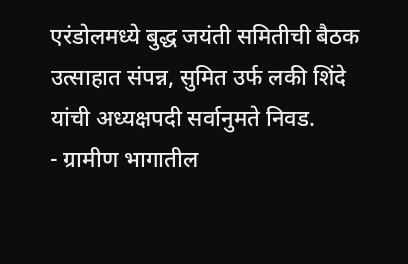एरंडोलमध्ये बुद्ध जयंती समितीची बैठक उत्साहात संपन्न, सुमित उर्फ लकी शिंदे यांची अध्यक्षपदी सर्वानुमते निवड.
- ग्रामीण भागातील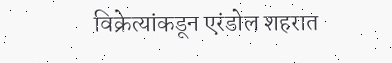विक्रेत्यांकडून एरंडोल शहरात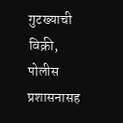गुटख्याची विक्री, पोलीस प्रशासनासह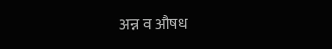अन्न व औषध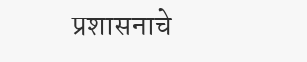प्रशासनाचे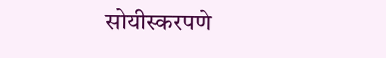सोयीस्करपणे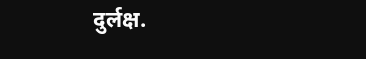दुर्लक्ष.